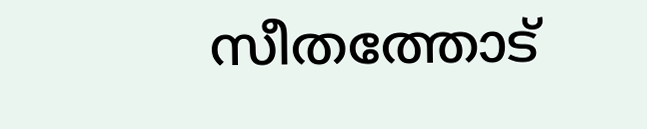സീതത്തോട്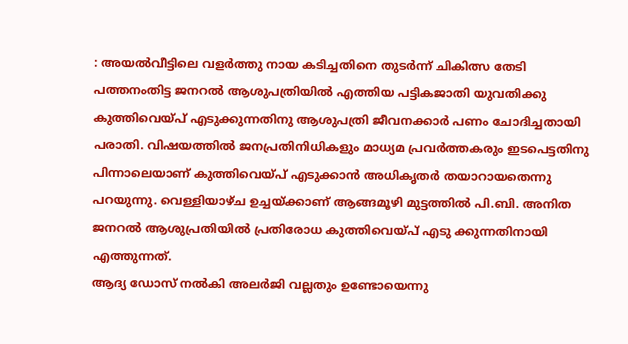: അയൽവീട്ടിലെ വളർത്തു നായ കടിച്ചതിനെ തുടർന്ന് ചികിത്സ തേടി പത്തനംതിട്ട ജനറൽ ആശുപത്രിയിൽ എത്തിയ പട്ടികജാതി യുവതിക്കു കുത്തിവെയ്പ് എടുക്കുന്നതിനു ആശുപത്രി ജീവനക്കാർ പണം ചോദിച്ചതായി പരാതി. വിഷയത്തിൽ ജനപ്രതിനിധികളും മാധ്യമ പ്രവർത്തകരും ഇടപെട്ടതിനു പിന്നാലെയാണ് കുത്തിവെയ്പ് എടുക്കാൻ അധികൃതർ തയാറായതെന്നു പറയുന്നു. വെള്ളിയാഴ്ച ഉച്ചയ്ക്കാണ് ആങ്ങമൂഴി മുട്ടത്തിൽ പി.ബി. അനിത ജനറൽ ആശുപ്രതിയിൽ പ്രതിരോധ കുത്തിവെയ്പ് എടു ക്കുന്നതിനായി എത്തുന്നത്.
ആദ്യ ഡോസ് നൽകി അലർജി വല്ലതും ഉണ്ടോയെന്നു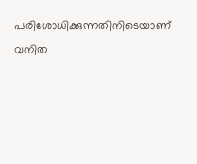പരിശോധിക്കുന്നതിനിടെയാണ് വനിത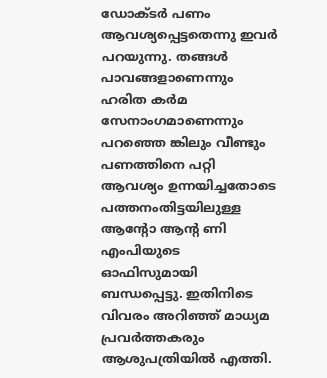ഡോക്ടർ പണം ആവശ്യപ്പെട്ടതെന്നു ഇവർ പറയുന്നു. തങ്ങൾ പാവങ്ങളാണെന്നും ഹരിത കർമ സേനാംഗമാണെന്നും പറഞ്ഞെ ങ്കിലും വീണ്ടും പണത്തിനെ പറ്റി ആവശ്യം ഉന്നയിച്ചതോടെ പത്തനംതിട്ടയിലുള്ള ആന്റോ ആന്റ ണി എംപിയുടെ ഓഫിസുമായി ബന്ധപ്പെട്ടു. ഇതിനിടെ വിവരം അറിഞ്ഞ് മാധ്യമ പ്രവർത്തകരും ആശുപത്രിയിൽ എത്തി.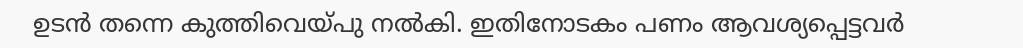ഉടൻ തന്നെ കുത്തിവെയ്പു നൽകി. ഇതിനോടകം പണം ആവശ്യപ്പെട്ടവർ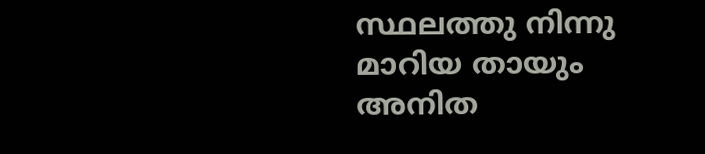സ്ഥലത്തു നിന്നു മാറിയ തായും അനിത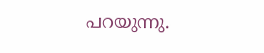പറയുന്നു.